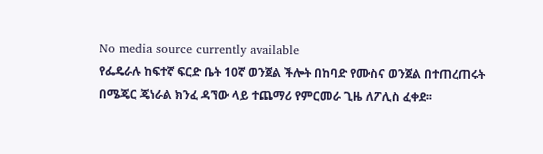No media source currently available
የፌዴራሉ ከፍተኛ ፍርድ ቤት 10ኛ ወንጀል ችሎት በከባድ የሙስና ወንጀል በተጠረጠሩት በሜጄር ጄነራል ክንፈ ዳኘው ላይ ተጨማሪ የምርመራ ጊዜ ለፖሊስ ፈቀደ፡፡